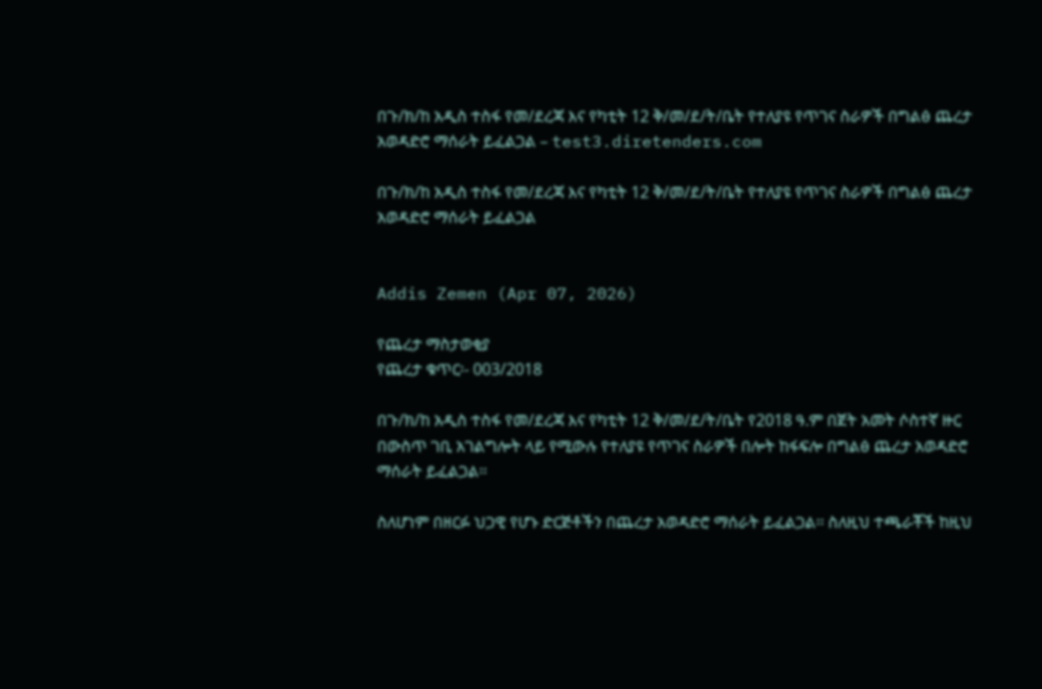በጉ/ክ/ከ አዲስ ተስፋ የመ/ደረጃ እና የካቲት 12 ቅ/መ/ደ/ት/ቤት የተለያዩ የጥገና ስራዎች በግልፅ ጨረታ አወዳድሮ ማሰራት ይፈልጋል – test3.diretenders.com

በጉ/ክ/ከ አዲስ ተስፋ የመ/ደረጃ እና የካቲት 12 ቅ/መ/ደ/ት/ቤት የተለያዩ የጥገና ስራዎች በግልፅ ጨረታ አወዳድሮ ማሰራት ይፈልጋል


Addis Zemen (Apr 07, 2026)

የጨረታ ማስታወቂያ
የጨረታ ቁጥር፡- 003/2018

በጉ/ክ/ከ አዲስ ተስፋ የመ/ደረጃ እና የካቲት 12 ቅ/መ/ደ/ት/ቤት የ2018 ዓ.ም በጀት አመት ሶስተኛ ዙር በውስጥ ገቢ አገልግሎት ላይ የሚውሉ የተለያዩ የጥገና ስራዎች በሎት ከፋፍሎ በግልፅ ጨረታ አወዳድሮ ማሰራት ይፈልጋል፡፡

ስለሆነም በዘርፉ ህጋዊ የሆኑ ድርጅቶችን በጨረታ አወዳድሮ ማሰራት ይፈልጋል፡፡ ስለዚህ ተጫራቾች ከዚህ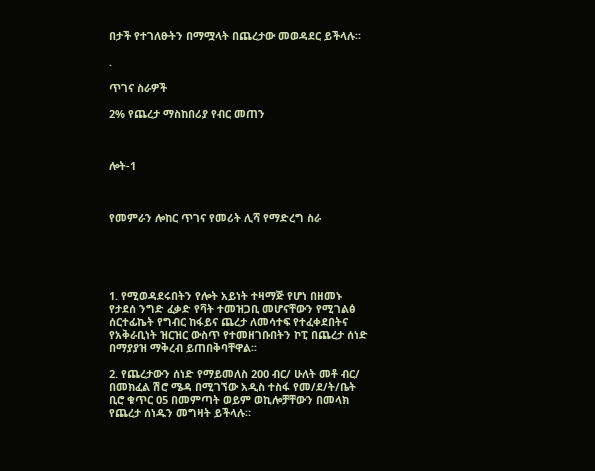በታች የተገለፁትን በማሟላት በጨረታው መወዳደር ይችላሉ፡፡

.

ጥገና ስራዎች

2% የጨረታ ማስከበሪያ የብር መጠን



ሎት-1



የመምራን ሎከር ጥገና የመሪት ሊሻ የማድረግ ስራ





1. የሚወዳደሩበትን የሎት አይነት ተዛማጅ የሆነ በዘመኑ የታደሰ ንግድ ፈቃድ የቫት ተመዝጋቢ መሆናቸውን የሚገልፅ ሰርተፊኬት የግብር ከፋይና ጨረታ ለመሳተፍ የተፈቀደበትና የአቅራቢነት ዝርዝር ውስጥ የተመዘገቡበትን ኮፒ በጨረታ ሰነድ በማያያዝ ማቅረብ ይጠበቅባቸዋል፡፡

2. የጨረታውን ሰነድ የማይመለስ 200 ብር/ ሁለት መቶ ብር/ በመክፈል ሽሮ ሜዳ በሚገኘው አዲስ ተስፋ የመ/ደ/ት/ቤት ቢሮ ቁጥር 05 በመምጣት ወይም ወኪሎቻቸውን በመላክ የጨረታ ሰነዱን መግዛት ይችላሉ።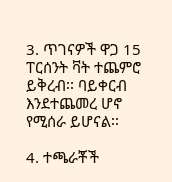3. ጥገናዎች ዋጋ 15 ፐርሰንት ቫት ተጨምሮ ይቅረብ፡፡ ባይቀርብ እንደተጨመረ ሆኖ የሚሰራ ይሆናል፡፡

4. ተጫራቾች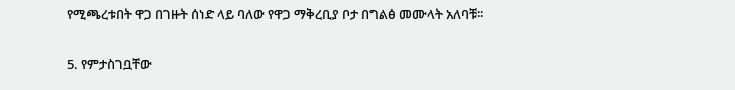የሚጫረቱበት ዋጋ በገዙት ሰነድ ላይ ባለው የዋጋ ማቅረቢያ ቦታ በግልፅ መሙላት አለባቹ፡፡

5. የምታስገቧቸው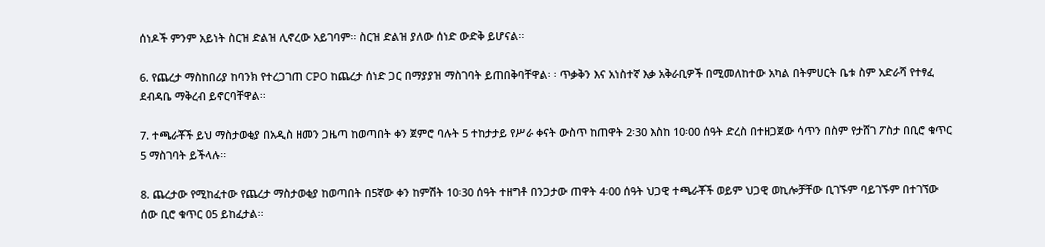ሰነዶች ምንም አይነት ስርዝ ድልዝ ሊኖረው አይገባም፡፡ ስርዝ ድልዝ ያለው ሰነድ ውድቅ ይሆናል፡፡

6. የጨረታ ማስከበሪያ ከባንክ የተረጋገጠ CPO ከጨረታ ሰነድ ጋር በማያያዝ ማስገባት ይጠበቅባቸዋል፡ ፡ ጥቃቅን እና አነስተኛ እቃ አቅራቢዎች በሚመለከተው አካል በትምሀርት ቤቱ ስም አድራሻ የተፃፈ ደብዳቤ ማቅረብ ይኖርባቸዋል፡፡

7. ተጫራቾች ይህ ማስታወቂያ በአዲስ ዘመን ጋዜጣ ከወጣበት ቀን ጀምሮ ባሉት 5 ተከታታይ የሥራ ቀናት ውስጥ ከጠዋት 2፡30 እስከ 10፡00 ሰዓት ድረስ በተዘጋጀው ሳጥን በስም የታሸገ ፖስታ በቢሮ ቁጥር 5 ማስገባት ይችላሉ፡፡

8. ጨረታው የሚከፈተው የጨረታ ማስታወቂያ ከወጣበት በ5ኛው ቀን ከምሽት 10፡30 ሰዓት ተዘግቶ በንጋታው ጠዋት 4፡00 ሰዓት ህጋዊ ተጫራቾች ወይም ህጋዊ ወኪሎቻቸው ቢገኙም ባይገኙም በተገኘው ሰው ቢሮ ቁጥር 05 ይከፈታል፡፡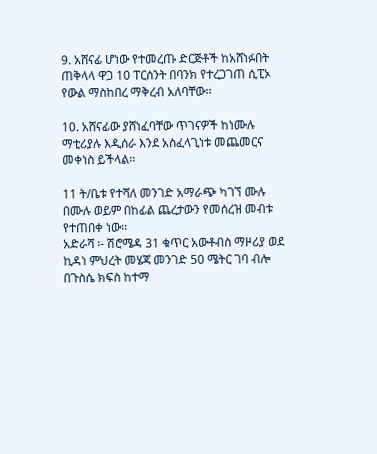9. አሸናፊ ሆነው የተመረጡ ድርጅቶች ከአሸነፉበት ጠቅላላ ዋጋ 10 ፐርሰንት በባንክ የተረጋገጠ ሲፒኦ የውል ማስከበረ ማቅረብ አለባቸው፡፡

10. አሸናፊው ያሸነፈባቸው ጥገናዎች ከነሙሉ ማቲሪያሉ እዲሰራ እንደ አስፈላጊነቱ መጨመርና መቀነስ ይችላል፡፡

11 ት/ቤቱ የተሻለ መንገድ አማራጭ ካገኘ ሙሉ በሙሉ ወይም በከፊል ጨረታውን የመሰረዝ መብቱ የተጠበቀ ነው፡፡
አድራሻ ፡- ሽሮሜዳ 31 ቁጥር አውቶብስ ማዞሪያ ወደ ኪዳነ ምህረት መሄጃ መንገድ 50 ሜትር ገባ ብሎ በጉስሴ ክፍስ ከተማ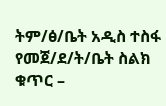ትም/ፅ/ቤት አዲስ ተስፋ የመጀ/ደ/ት/ቤት ስልክ ቁጥር –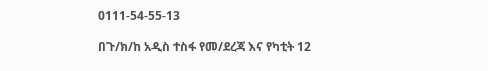0111-54-55-13

በጉ/ክ/ከ አዲስ ተስፋ የመ/ደረጃ እና የካቲት 12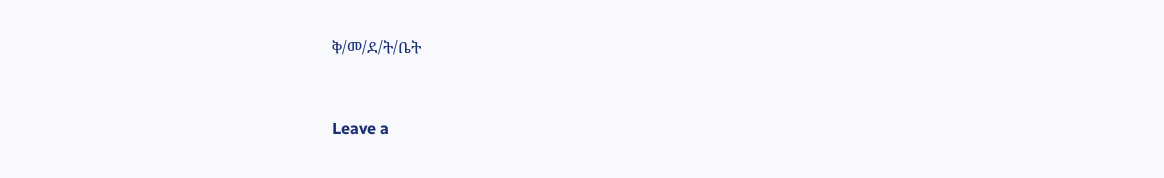ቅ/መ/ደ/ት/ቤት


Leave a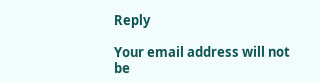Reply

Your email address will not be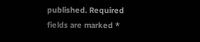published. Required fields are marked *